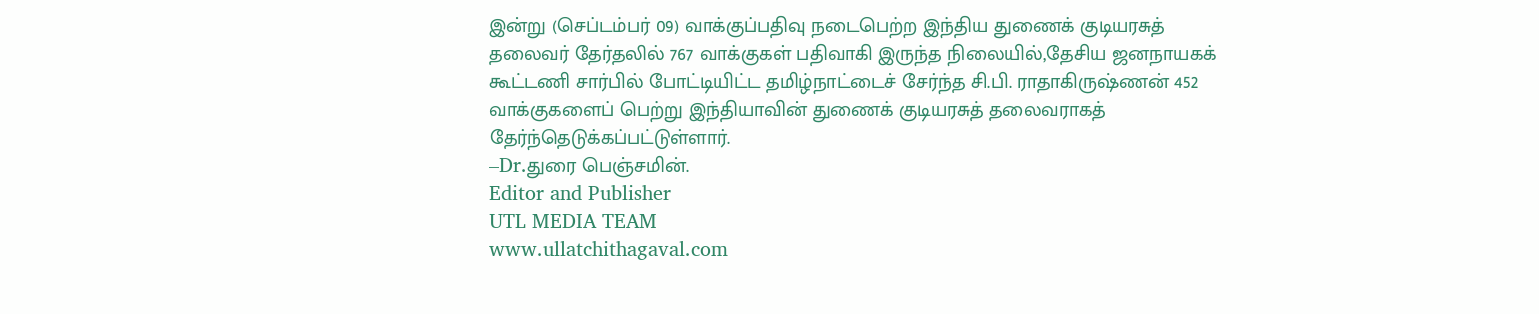இன்று (செப்டம்பர் 09) வாக்குப்பதிவு நடைபெற்ற இந்திய துணைக் குடியரசுத் தலைவர் தேர்தலில் 767 வாக்குகள் பதிவாகி இருந்த நிலையில்,தேசிய ஜனநாயகக் கூட்டணி சார்பில் போட்டியிட்ட தமிழ்நாட்டைச் சேர்ந்த சி.பி. ராதாகிருஷ்ணன் 452 வாக்குகளைப் பெற்று இந்தியாவின் துணைக் குடியரசுத் தலைவராகத் தேர்ந்தெடுக்கப்பட்டுள்ளார்.
–Dr.துரை பெஞ்சமின்.
Editor and Publisher
UTL MEDIA TEAM
www.ullatchithagaval.com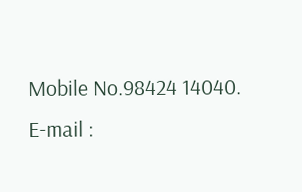Mobile No.98424 14040.
E-mail :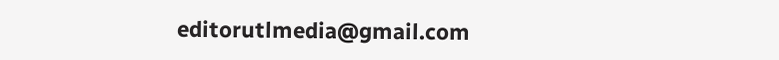editorutlmedia@gmail.com